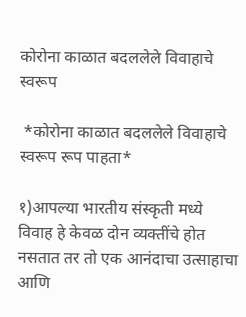कोरोना काळात बदललेले विवाहाचे स्वरूप

 *कोरोना काळात बदललेले विवाहाचे स्वरूप रूप पाहता*

१)आपल्या भारतीय संस्कृती मध्ये विवाह हे केवळ दोन व्यक्तींचे होत नसतात तर तो एक आनंदाचा उत्साहाचा आणि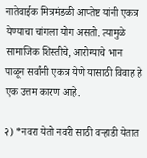नातेवाईक मित्रमंडळी आप्तेष्ट यांनी एकत्र येण्याचा चांगला योग असतो. त्यामुळे सामाजिक शिस्तीचे, आरोग्याचे भान पाळून सर्वांनी एकत्र येणे यासाठी विवाह हे एक उत्तम कारण आहे.

२) *नवरा येतो नवरी साठी वऱ्हाडी येतात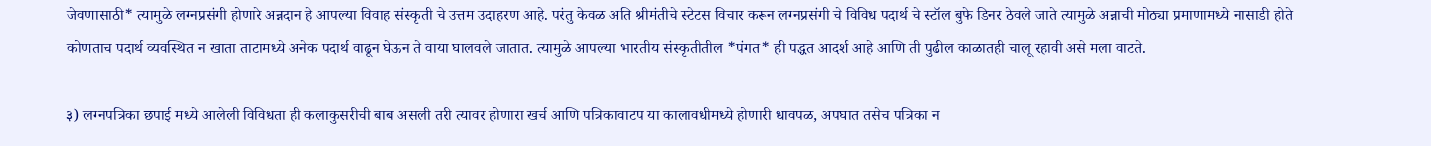जेवणासाठी* त्यामुळे लग्नप्रसंगी होणारे अन्नदान हे आपल्या विवाह संस्कृती चे उत्तम उदाहरण आहे. परंतु केवळ अति श्रीमंतीचे स्टेटस विचार करून लग्नप्रसंगी चे विविध पदार्थ चे स्टॉल बुफे डिनर ठेवले जाते त्यामुळे अन्नाची मोठ्या प्रमाणामध्ये नासाडी होते कोणताच पदार्थ व्यवस्थित न खाता ताटामध्ये अनेक पदार्थ वाढून घेऊन ते वाया घालवले जातात. त्यामुळे आपल्या भारतीय संस्कृतीतील *पंगत* ही पद्धत आदर्श आहे आणि ती पुढील काळातही चालू रहावी असे मला वाटते.

३) लग्नपत्रिका छपाई मध्ये आलेली विविधता ही कलाकुसरीची बाब असली तरी त्यावर होणारा खर्च आणि पत्रिकावाटप या कालावधीमध्ये होणारी धावपळ, अपघात तसेच पत्रिका न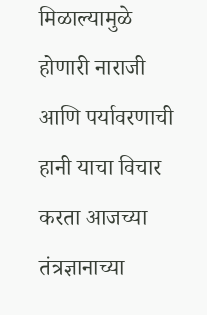मिळाल्यामुळे होणारी नाराजी आणि पर्यावरणाची हानी याचा विचार करता आजच्या तंत्रज्ञानाच्या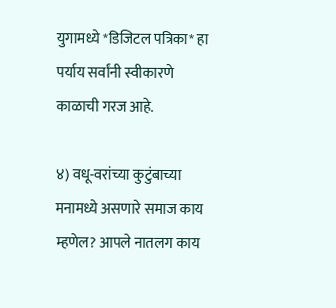युगामध्ये *डिजिटल पत्रिका* हा पर्याय सर्वांनी स्वीकारणे काळाची गरज आहे.

४) वधू-वरांच्या कुटुंबाच्या मनामध्ये असणारे समाज काय म्हणेल? आपले नातलग काय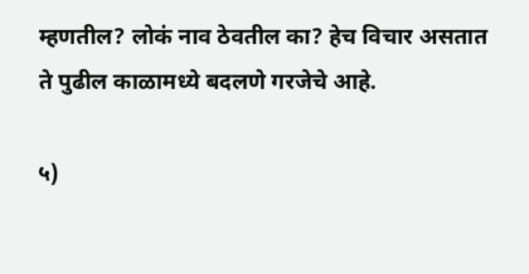म्हणतील? लोकं नाव ठेवतील का? हेच विचार असतात ते पुढील काळामध्ये बदलणे गरजेचे आहे.

५)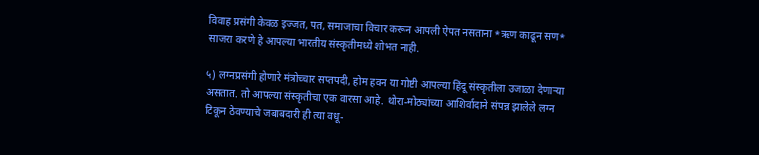विवाह प्रसंगी केवळ इज्जत, पत, समाजाचा विचार करून आपली ऐपत नसताना *ऋण काढून सण* साजरा करणे हे आपल्या भारतीय संस्कृतीमध्ये शोभत नाही.

५) लग्नप्रसंगी होणारे मंत्रोच्चार सप्तपदी, होम हवन या गोष्टी आपल्या हिंदू संस्कृतीला उजाळा देणाऱ्या असतात. तो आपल्या संस्कृतीचा एक वारसा आहे. थोरा-मोठ्यांच्या आशिर्वादाने संपन्न झालेले लग्न टिकून ठेवण्याचे जबाबदारी ही त्या वधू-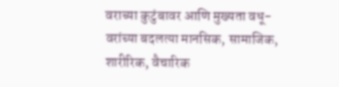वराच्या कुटुंबावर आणि मुख्यता वधू-वरांच्या बदलत्या मानसिक, सामाजिक, शारीरिक, वैचारिक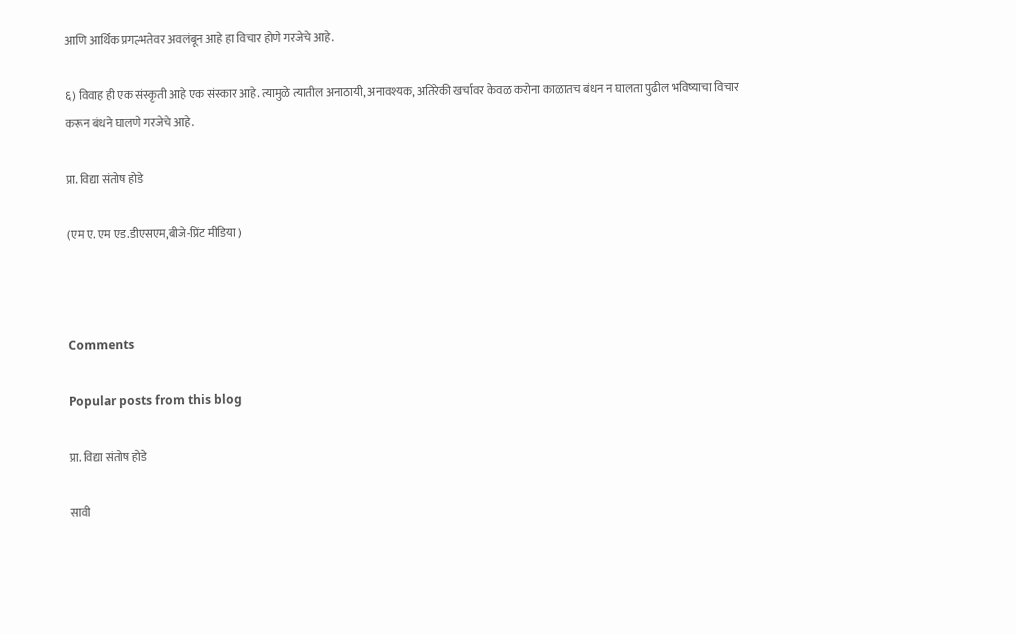आणि आर्थिक प्रगल्भतेवर अवलंबून आहे हा विचार होणे गरजेचे आहे.

६) विवाह ही एक संस्कृती आहे एक संस्कार आहे. त्यामुळे त्यातील अनाठायी, अनावश्यक, अतिरेकी खर्चावर केवळ करोना काळातच बंधन न घालता पुढील भविष्याचा विचार करून बंधने घालणे गरजेचे आहे.

प्रा. विद्या संतोष होडे

(एम ए. एम एड.डीएसएम,बीजे-प्रिंट मीडिया )



Comments

Popular posts from this blog

प्रा. विद्या संतोष होडे

सावी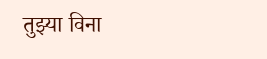तुझ्या विना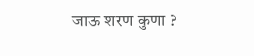जाऊ शरण कुणा ?